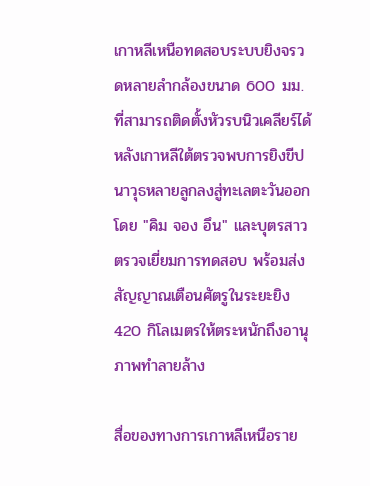เกาหลีเหนือทดสอบระบบยิงจรวดหลายลำกล้องขนาด 600 มม. ที่สามารถติดตั้งหัวรบนิวเคลียร์ได้ หลังเกาหลีใต้ตรวจพบการยิงขีปนาวุธหลายลูกลงสู่ทะเลตะวันออก โดย "คิม จอง อึน" และบุตรสาวตรวจเยี่ยมการทดสอบ พร้อมส่งสัญญาณเตือนศัตรูในระยะยิง 420 กิโลเมตรให้ตระหนักถึงอานุภาพทำลายล้าง

สื่อของทางการเกาหลีเหนือราย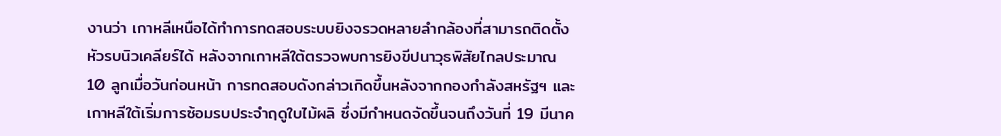งานว่า เกาหลีเหนือได้ทำการทดสอบระบบยิงจรวดหลายลำกล้องที่สามารถติดตั้งหัวรบนิวเคลียร์ได้ หลังจากเกาหลีใต้ตรวจพบการยิงขีปนาวุธพิสัยไกลประมาณ 10 ลูกเมื่อวันก่อนหน้า การทดสอบดังกล่าวเกิดขึ้นหลังจากกองกำลังสหรัฐฯ และเกาหลีใต้เริ่มการซ้อมรบประจำฤดูใบไม้ผลิ ซึ่งมีกำหนดจัดขึ้นจนถึงวันที่ 19 มีนาค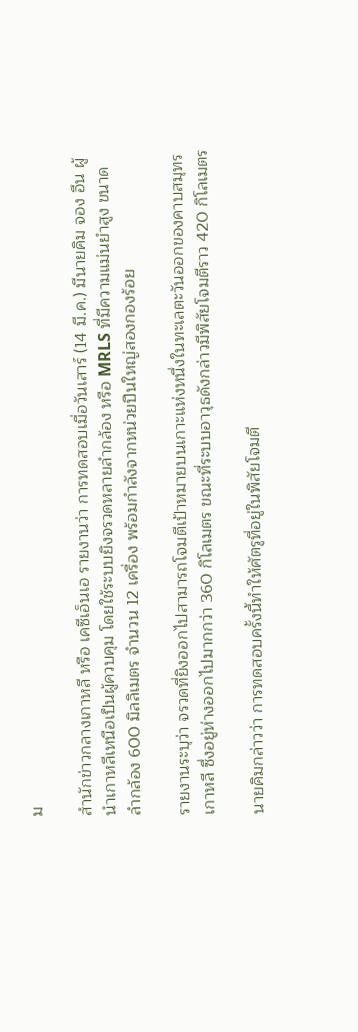ม

สำนักข่าวกลางเกาหลี หรือ เคซีเอ็นเอ รายงานว่า การทดสอบเมื่อวันเสาร์ (14 มี.ค.) มีนายคิม จอง อึน ผู้นำเกาหลีเหนือเป็นผู้ควบคุม โดยใช้ระบบยิงจรวดหลายลำกล้อง หรือ MRLS ที่มีความแม่นยำสูง ขนาดลำกล้อง 600 มิลลิเมตร จำนวน 12 เครื่อง พร้อมกำลังจากหน่วยปืนใหญ่สองกองร้อย

รายงานระบุว่า จรวดที่ยิงออกไปสามารถโจมตีเป้าหมายบนเกาะแห่งหนึ่งในทะเลตะวันออกของคาบสมุทรเกาหลี ซึ่งอยู่ห่างออกไปมากกว่า 360 กิโลเมตร ขณะที่ระบบอาวุธดังกล่าวมีพิสัยโจมตีราว 420 กิโลเมตร

นายคิมกล่าวว่า การทดสอบครั้งนี้ทำให้ศัตรูที่อยู่ในพิสัยโจมตี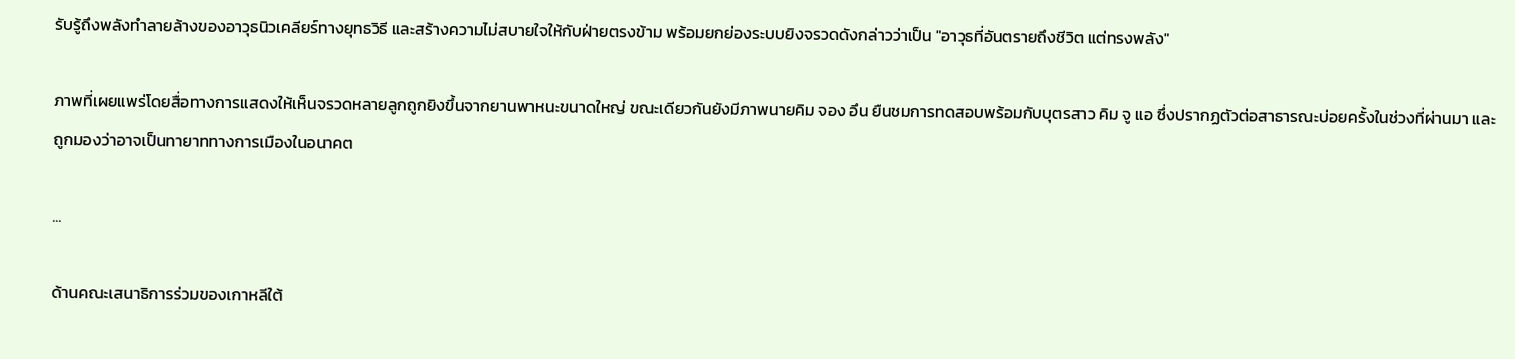รับรู้ถึงพลังทำลายล้างของอาวุธนิวเคลียร์ทางยุทธวิธี และสร้างความไม่สบายใจให้กับฝ่ายตรงข้าม พร้อมยกย่องระบบยิงจรวดดังกล่าวว่าเป็น "อาวุธที่อันตรายถึงชีวิต แต่ทรงพลัง"

ภาพที่เผยแพร่โดยสื่อทางการแสดงให้เห็นจรวดหลายลูกถูกยิงขึ้นจากยานพาหนะขนาดใหญ่ ขณะเดียวกันยังมีภาพนายคิม จอง อึน ยืนชมการทดสอบพร้อมกับบุตรสาว คิม จู แอ ซึ่งปรากฏตัวต่อสาธารณะบ่อยครั้งในช่วงที่ผ่านมา และถูกมองว่าอาจเป็นทายาททางการเมืองในอนาคต

...

ด้านคณะเสนาธิการร่วมของเกาหลีใต้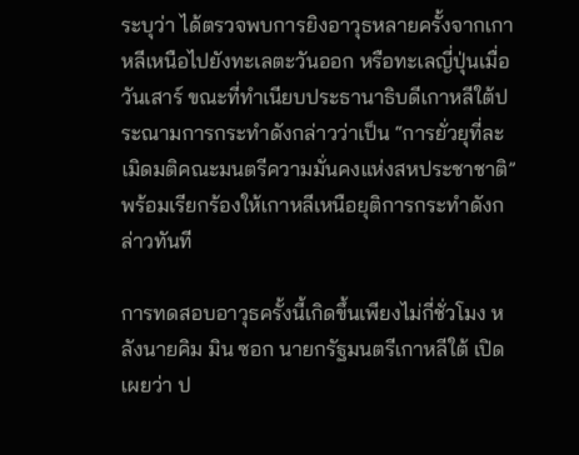ระบุว่า ได้ตรวจพบการยิงอาวุธหลายครั้งจากเกาหลีเหนือไปยังทะเลตะวันออก หรือทะเลญี่ปุ่นเมื่อวันเสาร์ ขณะที่ทำเนียบประธานาธิบดีเกาหลีใต้ประณามการกระทำดังกล่าวว่าเป็น “การยั่วยุที่ละเมิดมติคณะมนตรีความมั่นคงแห่งสหประชาชาติ” พร้อมเรียกร้องให้เกาหลีเหนือยุติการกระทำดังกล่าวทันที

การทดสอบอาวุธครั้งนี้เกิดขึ้นเพียงไม่กี่ชั่วโมง หลังนายคิม มิน ซอก นายกรัฐมนตรีเกาหลีใต้ เปิดเผยว่า ป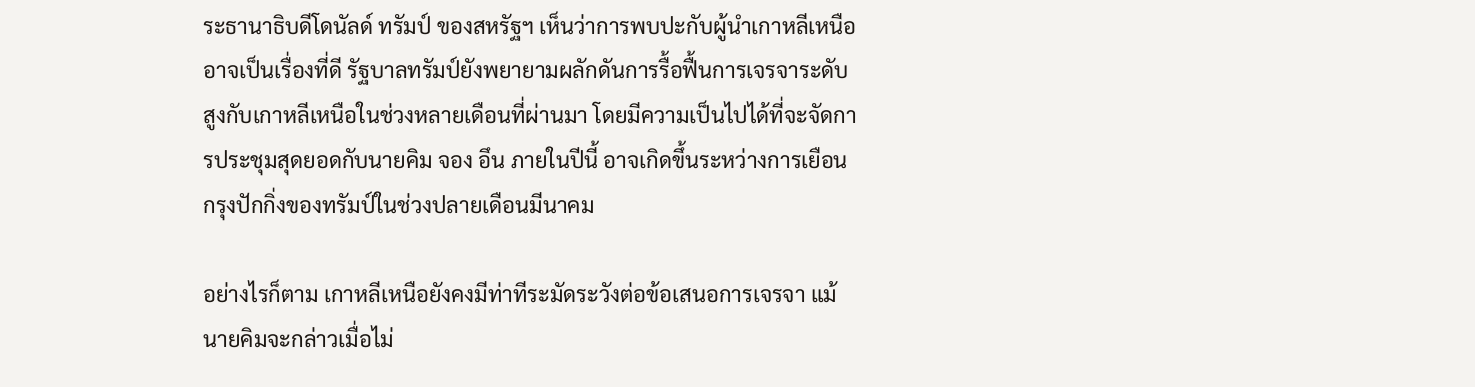ระธานาธิบดีโดนัลด์ ทรัมป์ ของสหรัฐฯ เห็นว่าการพบปะกับผู้นำเกาหลีเหนืออาจเป็นเรื่องที่ดี รัฐบาลทรัมป์ยังพยายามผลักดันการรื้อฟื้นการเจรจาระดับสูงกับเกาหลีเหนือในช่วงหลายเดือนที่ผ่านมา โดยมีความเป็นไปได้ที่จะจัดการประชุมสุดยอดกับนายคิม จอง อึน ภายในปีนี้ อาจเกิดขึ้นระหว่างการเยือนกรุงปักกิ่งของทรัมป์ในช่วงปลายเดือนมีนาคม

อย่างไรก็ตาม เกาหลีเหนือยังคงมีท่าทีระมัดระวังต่อข้อเสนอการเจรจา แม้นายคิมจะกล่าวเมื่อไม่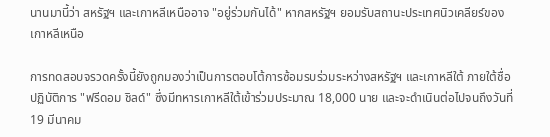นานมานี้ว่า สหรัฐฯ และเกาหลีเหนืออาจ "อยู่ร่วมกันได้" หากสหรัฐฯ ยอมรับสถานะประเทศนิวเคลียร์ของเกาหลีเหนือ

การทดสอบจรวดครั้งนี้ยังถูกมองว่าเป็นการตอบโต้การซ้อมรบร่วมระหว่างสหรัฐฯ และเกาหลีใต้ ภายใต้ชื่อปฏิบัติการ "ฟรีดอม ชิลด์" ซึ่งมีทหารเกาหลีใต้เข้าร่วมประมาณ 18,000 นาย และจะดำเนินต่อไปจนถึงวันที่ 19 มีนาคม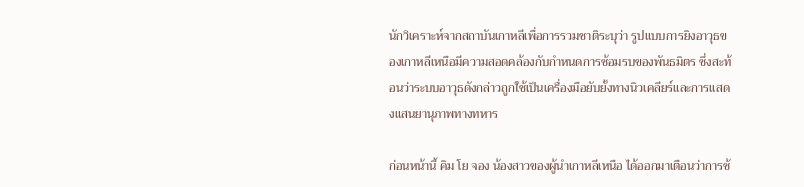นักวิเคราะห์จากสถาบันเกาหลีเพื่อการรวมชาติระบุว่า รูปแบบการยิงอาวุธของเกาหลีเหนือมีความสอดคล้องกับกำหนดการซ้อมรบของพันธมิตร ซึ่งสะท้อนว่าระบบอาวุธดังกล่าวถูกใช้เป็นเครื่องมือยับยั้งทางนิวเคลียร์และการแสดงแสนยานุภาพทางทหาร

ก่อนหน้านี้ คิม โย จอง น้องสาวของผู้นำเกาหลีเหนือ ได้ออกมาเตือนว่าการซ้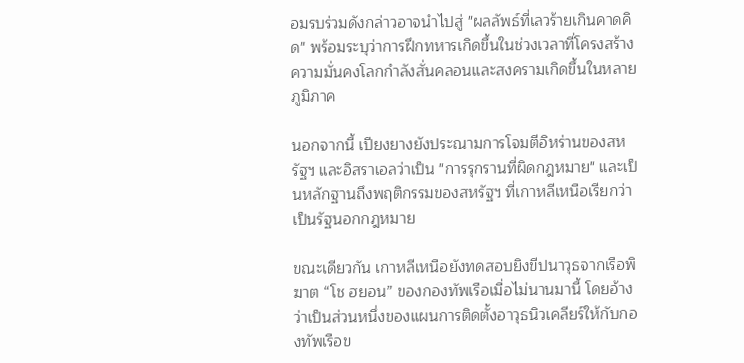อมรบร่วมดังกล่าวอาจนำไปสู่ "ผลลัพธ์ที่เลวร้ายเกินคาดคิด" พร้อมระบุว่าการฝึกทหารเกิดขึ้นในช่วงเวลาที่โครงสร้างความมั่นคงโลกกำลังสั่นคลอนและสงครามเกิดขึ้นในหลายภูมิภาค

นอกจากนี้ เปียงยางยังประณามการโจมตีอิหร่านของสหรัฐฯ และอิสราเอลว่าเป็น "การรุกรานที่ผิดกฎหมาย" และเป็นหลักฐานถึงพฤติกรรมของสหรัฐฯ ที่เกาหลีเหนือเรียกว่าเป็นรัฐนอกกฎหมาย

ขณะเดียวกัน เกาหลีเหนือยังทดสอบยิงขีปนาวุธจากเรือพิฆาต “โช ฮยอน” ของกองทัพเรือเมื่อไม่นานมานี้ โดยอ้างว่าเป็นส่วนหนึ่งของแผนการติดตั้งอาวุธนิวเคลียร์ให้กับกองทัพเรือข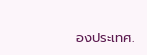องประเทศ.